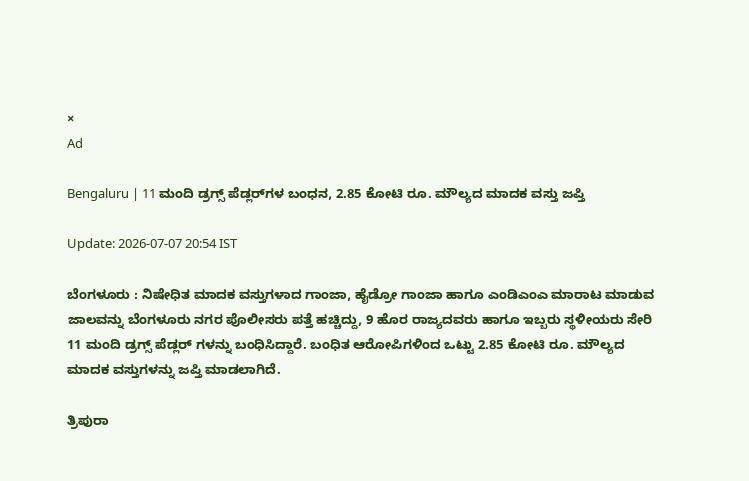×
Ad

Bengaluru | 11 ಮಂದಿ ಡ್ರಗ್ಸ್ ಪೆಡ್ಲರ್‌ಗಳ ಬಂಧನ, 2.85 ಕೋಟಿ ರೂ. ಮೌಲ್ಯದ ಮಾದಕ ವಸ್ತು ಜಪ್ತಿ

Update: 2026-07-07 20:54 IST

ಬೆಂಗಳೂರು : ನಿಷೇಧಿತ ಮಾದಕ ವಸ್ತುಗಳಾದ ಗಾಂಜಾ, ಹೈಡ್ರೋ ಗಾಂಜಾ ಹಾಗೂ ಎಂಡಿಎಂಎ ಮಾರಾಟ ಮಾಡುವ ಜಾಲವನ್ನು ಬೆಂಗಳೂರು ನಗರ ಪೊಲೀಸರು ಪತ್ತೆ ಹಚ್ಚಿದ್ದು, 9 ಹೊರ ರಾಜ್ಯದವರು ಹಾಗೂ ಇಬ್ಬರು ಸ್ಥಳೀಯರು ಸೇರಿ 11 ಮಂದಿ ಡ್ರಗ್ಸ್ ಪೆಡ್ಲರ್‌ ಗಳನ್ನು ಬಂಧಿಸಿದ್ದಾರೆ. ಬಂಧಿತ ಆರೋಪಿಗಳಿಂದ ಒಟ್ಟು 2.85 ಕೋಟಿ ರೂ. ಮೌಲ್ಯದ ಮಾದಕ ವಸ್ತುಗಳನ್ನು ಜಪ್ತಿ ಮಾಡಲಾಗಿದೆ.

ತ್ರಿಪುರಾ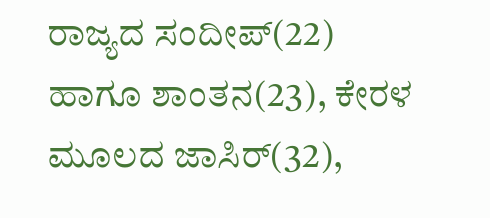ರಾಜ್ಯದ ಸಂದೀಪ್(22) ಹಾಗೂ ಶಾಂತನ(23), ಕೇರಳ ಮೂಲದ ಜಾಸಿರ್(32),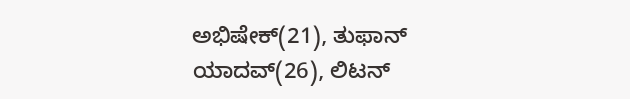ಅಭಿಷೇಕ್(21), ತುಫಾನ್ ಯಾದವ್(26), ಲಿಟನ್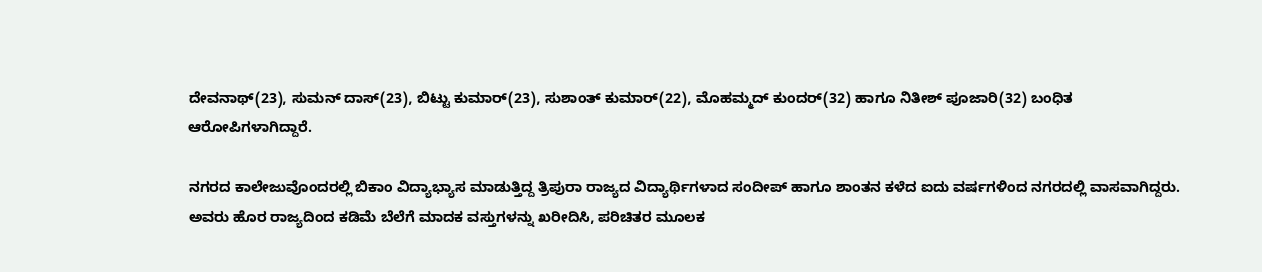ದೇವನಾಥ್(23), ಸುಮನ್ ದಾಸ್(23), ಬಿಟ್ಟು ಕುಮಾರ್(23), ಸುಶಾಂತ್ ಕುಮಾರ್(22), ಮೊಹಮ್ಮದ್ ಕುಂದರ್(32) ಹಾಗೂ ನಿತೀಶ್ ಪೂಜಾರಿ(32) ಬಂಧಿತ ಆರೋಪಿಗಳಾಗಿದ್ದಾರೆ.

ನಗರದ ಕಾಲೇಜುವೊಂದರಲ್ಲಿ ಬಿಕಾಂ ವಿದ್ಯಾಭ್ಯಾಸ ಮಾಡುತ್ತಿದ್ದ ತ್ರಿಪುರಾ ರಾಜ್ಯದ ವಿದ್ಯಾರ್ಥಿಗಳಾದ ಸಂದೀಪ್ ಹಾಗೂ ಶಾಂತನ ಕಳೆದ ಐದು ವರ್ಷಗಳಿಂದ ನಗರದಲ್ಲಿ ವಾಸವಾಗಿದ್ದರು. ಅವರು ಹೊರ ರಾಜ್ಯದಿಂದ ಕಡಿಮೆ ಬೆಲೆಗೆ ಮಾದಕ ವಸ್ತುಗಳನ್ನು ಖರೀದಿಸಿ, ಪರಿಚಿತರ ಮೂಲಕ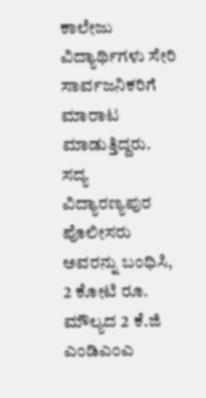ಕಾಲೇಜು ವಿದ್ಯಾರ್ಥಿಗಳು ಸೇರಿ ಸಾರ್ವಜನಿಕರಿಗೆ ಮಾರಾಟ ಮಾಡುತ್ತಿದ್ದರು. ಸದ್ಯ ವಿದ್ಯಾರಣ್ಯಪುರ ಪೊಲೀಸರು ಅವರನ್ನು ಬಂಧಿಸಿ, 2 ಕೋಟಿ ರೂ. ಮೌಲ್ಯದ 2 ಕೆ.ಜಿ ಎಂಡಿಎಂಎ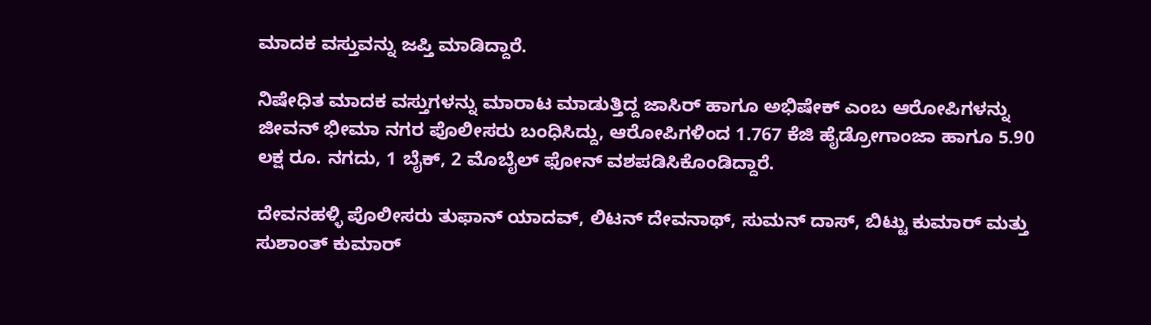ಮಾದಕ ವಸ್ತುವನ್ನು ಜಪ್ತಿ ಮಾಡಿದ್ದಾರೆ.

ನಿಷೇಧಿತ ಮಾದಕ ವಸ್ತುಗಳನ್ನು ಮಾರಾಟ ಮಾಡುತ್ತಿದ್ದ ಜಾಸಿರ್ ಹಾಗೂ ಅಭಿಷೇಕ್ ಎಂಬ ಆರೋಪಿಗಳನ್ನು ಜೀವನ್ ಭೀಮಾ ನಗರ ಪೊಲೀಸರು ಬಂಧಿಸಿದ್ದು, ಆರೋಪಿಗಳಿಂದ 1.767 ಕೆಜಿ ಹೈಡ್ರೋಗಾಂಜಾ ಹಾಗೂ 5.90 ಲಕ್ಷ ರೂ. ನಗದು, 1 ಬೈಕ್, 2 ಮೊಬೈಲ್ ಫೋನ್ ವಶಪಡಿಸಿಕೊಂಡಿದ್ದಾರೆ.

ದೇವನಹಳ್ಳಿ ಪೊಲೀಸರು ತುಫಾನ್ ಯಾದವ್, ಲಿಟನ್ ದೇವನಾಥ್, ಸುಮನ್ ದಾಸ್, ಬಿಟ್ಟು ಕುಮಾರ್ ಮತ್ತು ಸುಶಾಂತ್ ಕುಮಾರ್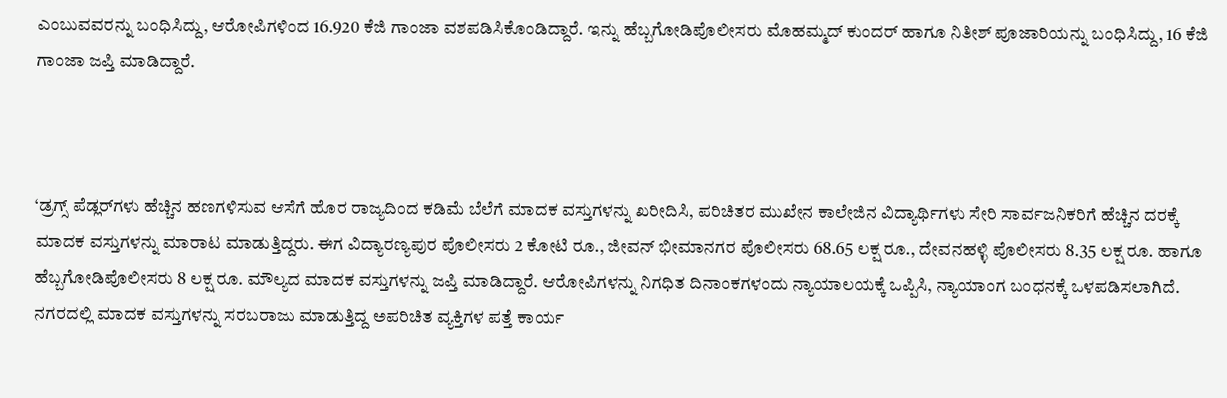ಎಂಬುವವರನ್ನು ಬಂಧಿಸಿದ್ದು, ಆರೋಪಿಗಳಿಂದ 16.920 ಕೆಜಿ ಗಾಂಜಾ ವಶಪಡಿಸಿಕೊಂಡಿದ್ದಾರೆ. ಇನ್ನು ಹೆಬ್ಬಗೋಡಿಪೊಲೀಸರು ಮೊಹಮ್ಮದ್ ಕುಂದರ್ ಹಾಗೂ ನಿತೀಶ್ ಪೂಜಾರಿಯನ್ನು ಬಂಧಿಸಿದ್ದು, 16 ಕೆಜಿ ಗಾಂಜಾ ಜಪ್ತಿ ಮಾಡಿದ್ದಾರೆ.



‘ಡ್ರಗ್ಸ್ ಪೆಡ್ಲರ್‌ಗಳು ಹೆಚ್ಚಿನ ಹಣಗಳಿಸುವ ಆಸೆಗೆ ಹೊರ ರಾಜ್ಯದಿಂದ ಕಡಿಮೆ ಬೆಲೆಗೆ ಮಾದಕ ವಸ್ತುಗಳನ್ನು ಖರೀದಿಸಿ, ಪರಿಚಿತರ ಮುಖೇನ ಕಾಲೇಜಿನ ವಿದ್ಯಾರ್ಥಿಗಳು ಸೇರಿ ಸಾರ್ವಜನಿಕರಿಗೆ ಹೆಚ್ಚಿನ ದರಕ್ಕೆ ಮಾದಕ ವಸ್ತುಗಳನ್ನು ಮಾರಾಟ ಮಾಡುತ್ತಿದ್ದರು. ಈಗ ವಿದ್ಯಾರಣ್ಯಪುರ ಪೊಲೀಸರು 2 ಕೋಟಿ ರೂ., ಜೀವನ್ ಭೀಮಾನಗರ ಪೊಲೀಸರು 68.65 ಲಕ್ಷ ರೂ., ದೇವನಹಳ್ಳಿ ಪೊಲೀಸರು 8.35 ಲಕ್ಷ ರೂ. ಹಾಗೂ ಹೆಬ್ಬಗೋಡಿಪೊಲೀಸರು 8 ಲಕ್ಷ ರೂ. ಮೌಲ್ಯದ ಮಾದಕ ವಸ್ತುಗಳನ್ನು ಜಪ್ತಿ ಮಾಡಿದ್ದಾರೆ. ಆರೋಪಿಗಳನ್ನು ನಿಗಧಿತ ದಿನಾಂಕಗಳಂದು ನ್ಯಾಯಾಲಯಕ್ಕೆ ಒಪ್ಪಿಸಿ, ನ್ಯಾಯಾಂಗ ಬಂಧನಕ್ಕೆ ಒಳಪಡಿಸಲಾಗಿದೆ. ನಗರದಲ್ಲಿ ಮಾದಕ ವಸ್ತುಗಳನ್ನು ಸರಬರಾಜು ಮಾಡುತ್ತಿದ್ದ ಅಪರಿಚಿತ ವ್ಯಕ್ತಿಗಳ ಪತ್ತೆ ಕಾರ್ಯ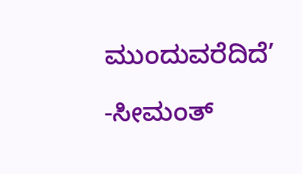ಮುಂದುವರೆದಿದೆ’

-ಸೀಮಂತ್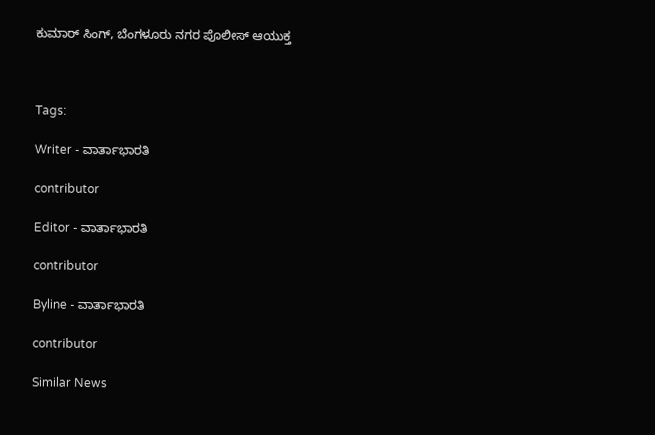ಕುಮಾರ್ ಸಿಂಗ್, ಬೆಂಗಳೂರು ನಗರ ಪೊಲೀಸ್ ಆಯುಕ್ತ



Tags:

Writer - ವಾರ್ತಾಭಾರತಿ

contributor

Editor - ವಾರ್ತಾಭಾರತಿ

contributor

Byline - ವಾರ್ತಾಭಾರತಿ

contributor

Similar News